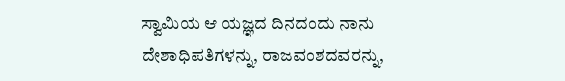ಸ್ವಾಮಿಯ ಆ ಯಜ್ಞದ ದಿನದಂದು ನಾನು ದೇಶಾಧಿಪತಿಗಳನ್ನು, ರಾಜವಂಶದವರನ್ನು,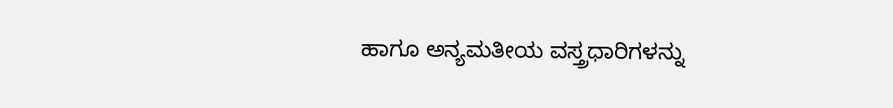ಹಾಗೂ ಅನ್ಯಮತೀಯ ವಸ್ತ್ರಧಾರಿಗಳನ್ನು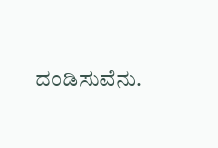ದಂಡಿಸುವೆನು.